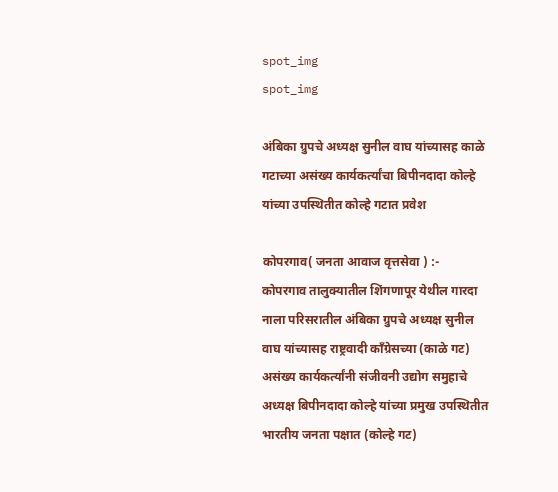spot_img
spot_img

अंबिका ग्रुपचे अध्यक्ष सुनील वाघ यांच्यासह काळे गटाच्या असंख्य कार्यकर्त्यांचा बिपीनदादा कोल्हे यांच्या उपस्थितीत कोल्हे गटात प्रवेश

कोपरगाव( जनता आवाज वृत्तसेवा ) :-  कोपरगाव तालुक्यातील शिंगणापूर येथील गारदा नाला परिसरातील अंबिका ग्रुपचे अध्यक्ष सुनील वाघ यांच्यासह राष्ट्रवादी काँग्रेसच्या (काळे गट) असंख्य कार्यकर्त्यांनी संजीवनी उद्योग समुहाचे अध्यक्ष बिपीनदादा कोल्हे यांच्या प्रमुख उपस्थितीत भारतीय जनता पक्षात (कोल्हे गट)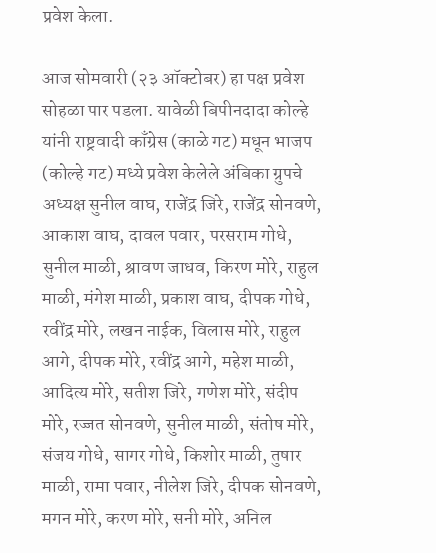प्रवेश केला.

आज सोमवारी (२३ ऑक्टोबर) हा पक्ष प्रवेश सोहळा पार पडला. यावेळी बिपीनदादा कोल्हे यांनी राष्ट्रवादी काँग्रेस (काळे गट) मधून भाजप (कोल्हे गट) मध्ये प्रवेश केलेले अंबिका ग्रुपचे अध्यक्ष सुनील वाघ, राजेंद्र जिरे, राजेंद्र सोनवणे, आकाश वाघ, दावल पवार, परसराम गोधे, सुनील माळी, श्रावण जाधव, किरण मोरे, राहुल माळी, मंगेश माळी, प्रकाश वाघ, दीपक गोधे, रवींद्र मोरे, लखन नाईक, विलास मोरे, राहुल आगे, दीपक मोरे, रवींद्र आगे, महेश माळी, आदित्य मोरे, सतीश जिरे, गणेश मोरे, संदीप मोरे, रज्जत सोनवणे, सुनील माळी, संतोष मोरे, संजय गोधे, सागर गोधे, किशोर माळी, तुषार माळी, रामा पवार, नीलेश जिरे, दीपक सोनवणे, मगन मोरे, करण मोरे, सनी मोरे, अनिल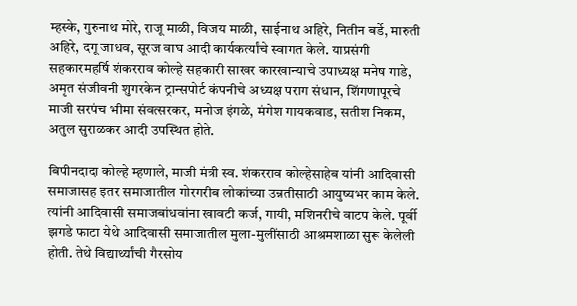म्हस्के, गुरुनाथ मोरे, राजू माळी, विजय माळी, साईनाथ अहिरे, नितीन बर्डे, मारुती अहिरे, दगू जाधव, सूरज वाघ आदी कार्यकर्त्यांचे स्वागत केले. याप्रसंगी सहकारमहर्षि शंकरराव कोल्हे सहकारी साखर कारखान्याचे उपाध्यक्ष मनेष गाडे, अमृत संजीवनी शुगरकेन ट्रान्सपोर्ट कंपनीचे अध्यक्ष पराग संधान, शिंगणापूरचे माजी सरपंच भीमा संवत्सरकर, मनोज इंगळे, मंगेश गायकवाड, सतीश निकम, अतुल सुराळकर आदी उपस्थित होते.

बिपीनदादा कोल्हे म्हणाले, माजी मंत्री स्व. शंकरराव कोल्हेसाहेब यांनी आदिवासी समाजासह इतर समाजातील गोरगरीब लोकांच्या उन्नतीसाठी आयुष्यभर काम केले. त्यांनी आदिवासी समाजबांधवांना खावटी कर्ज, गायी, मशिनरीचे वाटप केले. पूर्वी झगडे फाटा येथे आदिवासी समाजातील मुला-मुलींसाठी आश्रमशाळा सुरू केलेली होती. तेथे विद्यार्थ्यांची गैरसोय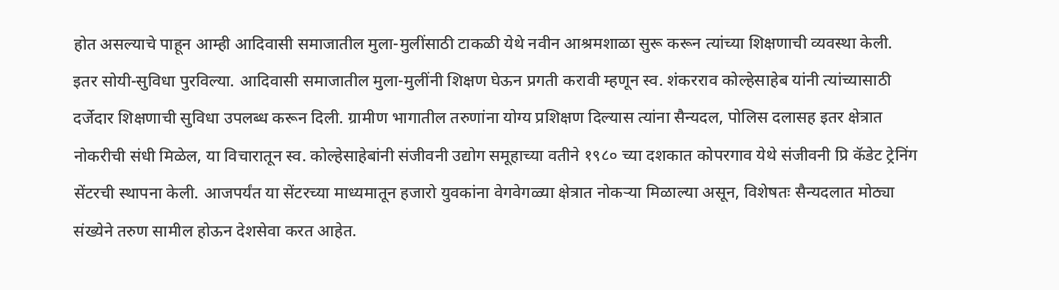होत असल्याचे पाहून आम्ही आदिवासी समाजातील मुला-मुलींसाठी टाकळी येथे नवीन आश्रमशाळा सुरू करून त्यांच्या शिक्षणाची व्यवस्था केली. इतर सोयी-सुविधा पुरविल्या. आदिवासी समाजातील मुला-मुलींनी शिक्षण घेऊन प्रगती करावी म्हणून स्व. शंकरराव कोल्हेसाहेब यांनी त्यांच्यासाठी दर्जेदार शिक्षणाची सुविधा उपलब्ध करून दिली. ग्रामीण भागातील तरुणांना योग्य प्रशिक्षण दिल्यास त्यांना सैन्यदल, पोलिस दलासह इतर क्षेत्रात नोकरीची संधी मिळेल, या विचारातून स्व. कोल्हेसाहेबांनी संजीवनी उद्योग समूहाच्या वतीने १९८० च्या दशकात कोपरगाव येथे संजीवनी प्रि कॅडेट ट्रेनिंग सेंटरची स्थापना केली. आजपर्यंत या सेंटरच्या माध्यमातून हजारो युवकांना वेगवेगळ्या क्षेत्रात नोकऱ्या मिळाल्या असून, विशेषतः सैन्यदलात मोठ्या संख्येने तरुण सामील होऊन देशसेवा करत आहेत.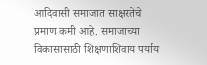आदिवासी समाजात साक्षरतेचे प्रमाण कमी आहे. समाजाच्या विकासासाठी शिक्षणाशिवाय पर्याय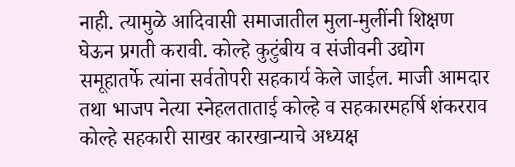नाही. त्यामुळे आदिवासी समाजातील मुला-मुलींनी शिक्षण घेऊन प्रगती करावी. कोल्हे कुटुंबीय व संजीवनी उद्योग समूहातर्फे त्यांना सर्वतोपरी सहकार्य केले जाईल. माजी आमदार तथा भाजप नेत्या स्नेहलताताई कोल्हे व सहकारमहर्षि शंकरराव कोल्हे सहकारी साखर कारखान्याचे अध्यक्ष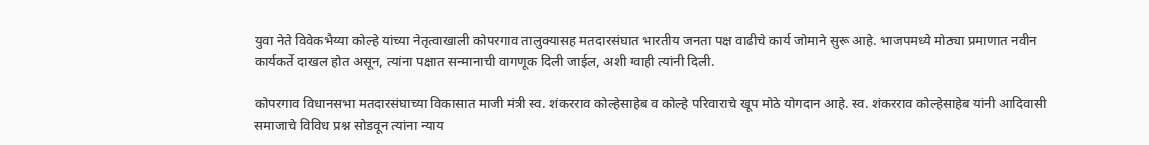युवा नेते विवेकभैय्या कोल्हे यांच्या नेतृत्वाखाली कोपरगाव तालुक्यासह मतदारसंघात भारतीय जनता पक्ष वाढीचे कार्य जोमाने सुरू आहे. भाजपमध्ये मोठ्या प्रमाणात नवीन कार्यकर्ते दाखल होत असून, त्यांना पक्षात सन्मानाची वागणूक दिली जाईल, अशी ग्वाही त्यांनी दिली.

कोपरगाव विधानसभा मतदारसंघाच्या विकासात माजी मंत्री स्व. शंकरराव कोल्हेसाहेब व कोल्हे परिवाराचे खूप मोठे योगदान आहे. स्व. शंकरराव कोल्हेसाहेब यांनी आदिवासी समाजाचे विविध प्रश्न सोडवून त्यांना न्याय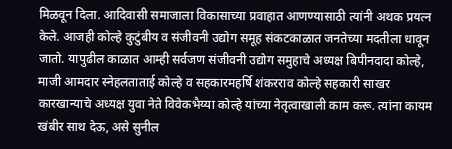मिळवून दिला. आदिवासी समाजाला विकासाच्या प्रवाहात आणण्यासाठी त्यांनी अथक प्रयत्न केले. आजही कोल्हे कुटुंबीय व संजीवनी उद्योग समूह संकटकाळात जनतेच्या मदतीला धावून जातो. यापुढील काळात आम्ही सर्वजण संजीवनी उद्योग समुहाचे अध्यक्ष बिपीनदादा कोल्हे, माजी आमदार स्नेहलताताई कोल्हे व सहकारमहर्षि शंकरराव कोल्हे सहकारी साखर कारखान्याचे अध्यक्ष युवा नेते विवेकभैय्या कोल्हे यांच्या नेतृत्वाखाली काम करू. त्यांना कायम खंबीर साथ देऊ, असे सुनील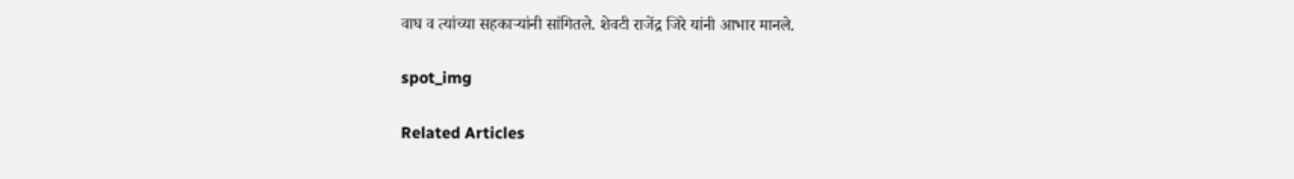वाघ व त्यांच्या सहकाऱ्यांनी सांगितले. शेवटी राजेंद्र जिरे यांनी आभार मानले.

spot_img

Related Articles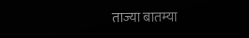ताज्या बातम्या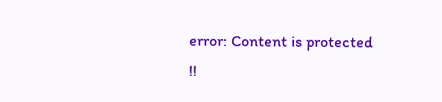error: Content is protected !!